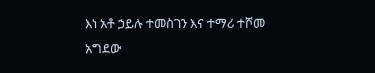እነ አቶ ኃይሉ ተመስገን እና ተማሪ ተሾመ አግደው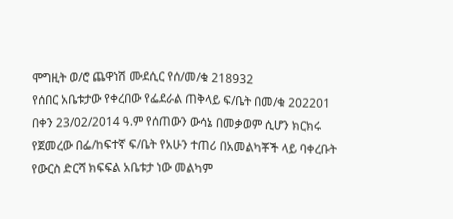ሞግዚት ወ/ሮ ጨዋነሽ ሙደሲር የሰ/መ/ቁ 218932
የሰበር አቤቱታው የቀረበው የፌደራል ጠቅላይ ፍ/ቤት በመ/ቁ 202201 በቀን 23/02/2014 ዓ.ም የሰጠውን ውሳኔ በመቃወም ሲሆን ክርክሩ የጀመረው በፌ/ከፍተኛ ፍ/ቤት የአሁን ተጠሪ በአመልካቾች ላይ ባቀረቡት የውርስ ድርሻ ክፍፍል አቤቱታ ነው መልካም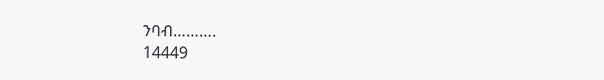ንባብ……….
14449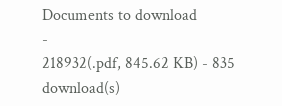Documents to download
-
218932(.pdf, 845.62 KB) - 835 download(s)